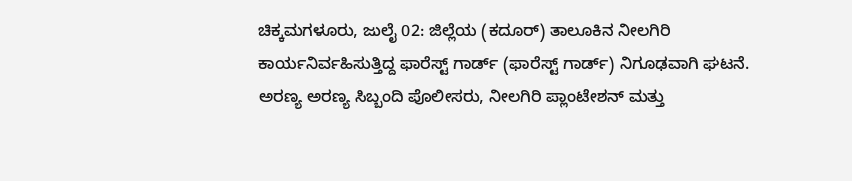ಚಿಕ್ಕಮಗಳೂರು, ಜುಲೈ 02: ಜಿಲ್ಲೆಯ (ಕದೂರ್) ತಾಲೂಕಿನ ನೀಲಗಿರಿ ಕಾರ್ಯನಿರ್ವಹಿಸುತ್ತಿದ್ದ ಫಾರೆಸ್ಟ್ ಗಾರ್ಡ್ (ಫಾರೆಸ್ಟ್ ಗಾರ್ಡ್) ನಿಗೂಢವಾಗಿ ಘಟನೆ. ಅರಣ್ಯ ಅರಣ್ಯ ಸಿಬ್ಬಂದಿ ಪೊಲೀಸರು, ನೀಲಗಿರಿ ಪ್ಲಾಂಟೇಶನ್ ಮತ್ತು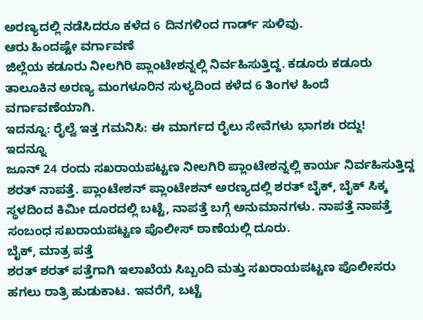ಅರಣ್ಯದಲ್ಲಿ ನಡೆಸಿದರೂ ಕಳೆದ 6 ದಿನಗಳಿಂದ ಗಾರ್ಡ್ ಸುಳಿವು.
ಆರು ಹಿಂದಷ್ಟೇ ವರ್ಗಾವಣೆ
ಜಿಲ್ಲೆಯ ಕಡೂರು ನೀಲಗಿರಿ ಪ್ಲಾಂಟೇಶನ್ನಲ್ಲಿ ನಿರ್ವಹಿಸುತ್ತಿದ್ದ. ಕಡೂರು ಕಡೂರು ತಾಲೂಕಿನ ಅರಣ್ಯ ಮಂಗಳೂರಿನ ಸುಳ್ಯದಿಂದ ಕಳೆದ 6 ತಿಂಗಳ ಹಿಂದೆ ವರ್ಗಾವಣೆಯಾಗಿ.
ಇದನ್ನೂ: ರೈಲ್ವೆ ಇತ್ತ ಗಮನಿಸಿ: ಈ ಮಾರ್ಗದ ರೈಲು ಸೇವೆಗಳು ಭಾಗಶಃ ರದ್ದು!
ಇದನ್ನೂ
ಜೂನ್ 24 ರಂದು ಸಖರಾಯಪಟ್ಟಣ ನೀಲಗಿರಿ ಪ್ಲಾಂಟೇಶನ್ನಲ್ಲಿ ಕಾರ್ಯ ನಿರ್ವಹಿಸುತ್ತಿದ್ದ ಶರತ್ ನಾಪತ್ತೆ. ಪ್ಲಾಂಟೇಶನ್ ಪ್ಲಾಂಟೇಶನ್ ಅರಣ್ಯದಲ್ಲಿ ಶರತ್ ಬೈಕ್, ಬೈಕ್ ಸಿಕ್ಕ ಸ್ಥಳದಿಂದ ಕಿಮೀ ದೂರದಲ್ಲಿ ಬಟ್ಟೆ, ನಾಪತ್ತೆ ಬಗ್ಗೆ ಅನುಮಾನಗಳು. ನಾಪತ್ತೆ ನಾಪತ್ತೆ ಸಂಬಂಧ ಸಖರಾಯಪಟ್ಟಣ ಪೊಲೀಸ್ ಠಾಣೆಯಲ್ಲಿ ದೂರು.
ಬೈಕ್, ಮಾತ್ರ ಪತ್ತೆ
ಶರತ್ ಶರತ್ ಪತ್ತೆಗಾಗಿ ಇಲಾಖೆಯ ಸಿಬ್ಬಂದಿ ಮತ್ತು ಸಖರಾಯಪಟ್ಟಣ ಪೊಲೀಸರು ಹಗಲು ರಾತ್ರಿ ಹುಡುಕಾಟ. ಇವರೆಗೆ, ಬಟ್ಟೆ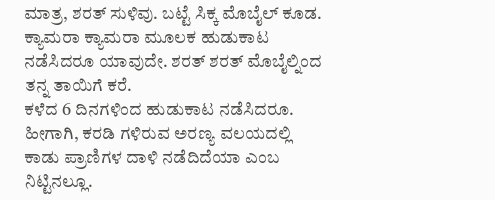ಮಾತ್ರ, ಶರತ್ ಸುಳಿವು. ಬಟ್ಟೆ ಸಿಕ್ಕ ಮೊಬೈಲ್ ಕೂಡ. ಕ್ಯಾಮರಾ ಕ್ಯಾಮರಾ ಮೂಲಕ ಹುಡುಕಾಟ ನಡೆಸಿದರೂ ಯಾವುದೇ. ಶರತ್ ಶರತ್ ಮೊಬೈಲ್ನಿಂದ ತನ್ನ ತಾಯಿಗೆ ಕರೆ.
ಕಳೆದ 6 ದಿನಗಳಿಂದ ಹುಡುಕಾಟ ನಡೆಸಿದರೂ. ಹೀಗಾಗಿ, ಕರಡಿ ಗಳಿರುವ ಅರಣ್ಯ ವಲಯದಲ್ಲಿ ಕಾಡು ಪ್ರಾಣಿಗಳ ದಾಳಿ ನಡೆದಿದೆಯಾ ಎಂಬ ನಿಟ್ಟಿನಲ್ಲೂ.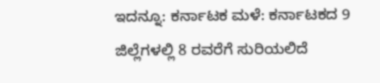ಇದನ್ನೂ: ಕರ್ನಾಟಕ ಮಳೆ: ಕರ್ನಾಟಕದ 9 ಜಿಲ್ಲೆಗಳಲ್ಲಿ 8 ರವರೆಗೆ ಸುರಿಯಲಿದೆ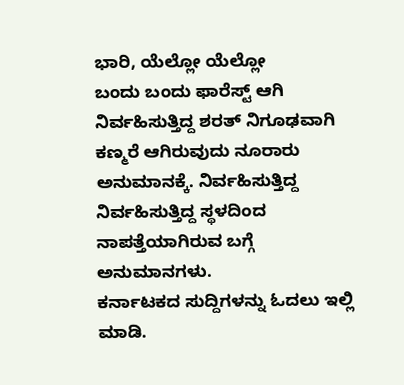ಭಾರಿ, ಯೆಲ್ಲೋ ಯೆಲ್ಲೋ
ಬಂದು ಬಂದು ಫಾರೆಸ್ಟ್ ಆಗಿ ನಿರ್ವಹಿಸುತ್ತಿದ್ದ ಶರತ್ ನಿಗೂಢವಾಗಿ ಕಣ್ಮರೆ ಆಗಿರುವುದು ನೂರಾರು ಅನುಮಾನಕ್ಕೆ. ನಿರ್ವಹಿಸುತ್ತಿದ್ದ ನಿರ್ವಹಿಸುತ್ತಿದ್ದ ಸ್ಥಳದಿಂದ ನಾಪತ್ತೆಯಾಗಿರುವ ಬಗ್ಗೆ ಅನುಮಾನಗಳು.
ಕರ್ನಾಟಕದ ಸುದ್ದಿಗಳನ್ನು ಓದಲು ಇಲ್ಲಿ ಮಾಡಿ.